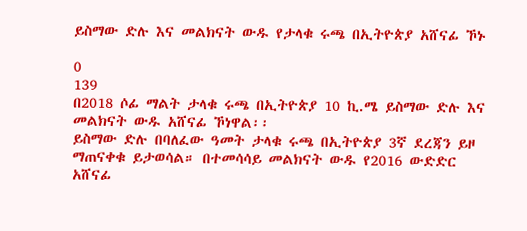ይስማው ድሉ እና መልክናት ውዱ የታላቁ ሩጫ በኢትዮጵያ አሸናፊ ኾኑ

0
139
በ2018 ሶፊ ማልት ታላቁ ሩጫ በኢትዮጵያ 10 ኪ.ሜ ይስማው ድሉ እና መልክናት ውዱ አሸናፊ ኾነዋል፡፡
ይስማው ድሉ በባለፈው ዓመት ታላቁ ሩጫ በኢትዮጵያ 3ኛ ደረጃን ይዞ ማጠናቀቁ ይታወሳል። በተመሳሳይ መልክናት ውዱ የ2016 ውድድር አሸናፊ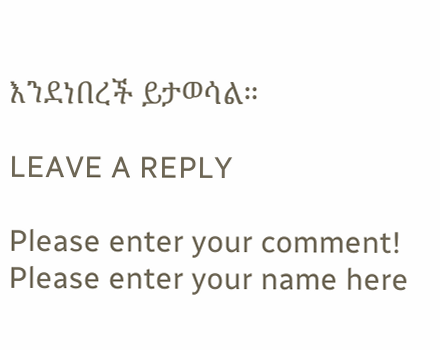እንደነበረች ይታወሳል።

LEAVE A REPLY

Please enter your comment!
Please enter your name here